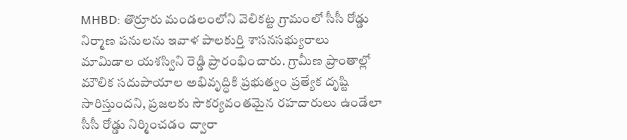MHBD: తొర్రూరు మండలంలోని వెలికట్ట గ్రామంలో సీసీ రోడ్డు నిర్మాణ పనులను ఇవాళ పాలకుర్తి శాసనసభ్యురాలు మామిడాల యశస్విని రెడ్డి ప్రారంభించారు. గ్రామీణ ప్రాంతాల్లో మౌలిక సదుపాయాల అభివృద్ధికి ప్రభుత్వం ప్రత్యేక దృష్టి సారిస్తుందని, ప్రజలకు సౌకర్యవంతమైన రహదారులు ఉండేలా సీసీ రోడ్డు నిర్మించడం ద్వారా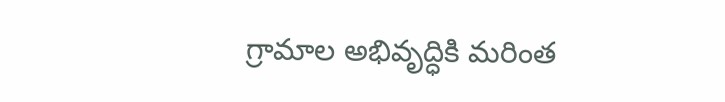గ్రామాల అభివృద్ధికి మరింత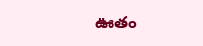ఊతం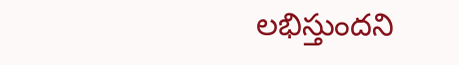లభిస్తుందని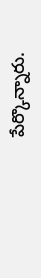పేర్కొన్నారు.